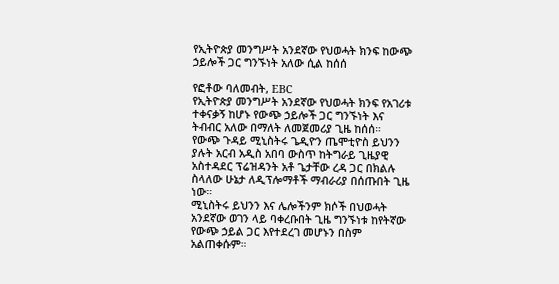የኢትዮጵያ መንግሥት አንደኛው የህወሓት ክንፍ ከውጭ ኃይሎች ጋር ግንኙነት አለው ሲል ከሰሰ

የፎቶው ባለመብት, EBC
የኢትዮጵያ መንግሥት አንደኛው የህወሓት ክንፍ የአገሪቱ ተቀናቃኝ ከሆኑ የውጭ ኃይሎች ጋር ግንኙነት እና ትብብር አለው በማለት ለመጀመሪያ ጊዜ ከሰሰ።
የውጭ ጉዳይ ሚኒስትሩ ጌዲዮን ጤሞቲዮስ ይህንን ያሉት አርብ አዲስ አበባ ውስጥ ከትግራይ ጊዜያዊ አስተዳደር ፕሬዝዳንት አቶ ጌታቸው ረዳ ጋር በክልሉ ስላለው ሁኔታ ለዲፕሎማቶች ማብራሪያ በሰጡበት ጊዜ ነው።
ሚኒስትሩ ይህንን እና ሌሎችንም ክሶች በህወሓት አንደኛው ወገን ላይ ባቀረቡበት ጊዜ ግንኙነቱ ከየትኛው የውጭ ኃይል ጋር እየተደረገ መሆኑን በስም አልጠቀሱም።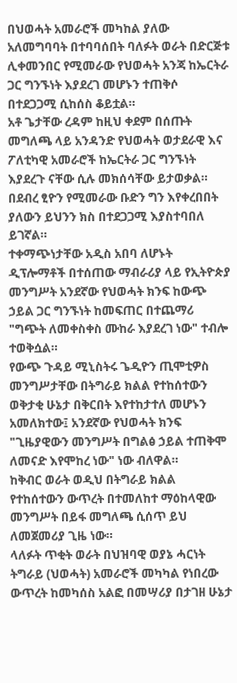በህወሓት አመራሮች መካከል ያለው አለመግባባት በተባባሰበት ባለፉት ወራት በድርጅቱ ሊቀመንበር የሚመራው የህወሓት አንጃ ከኤርትራ ጋር ግንኙነት እያደረገ መሆኑን ተጠቅሶ በተደጋጋሚ ሲከሰስ ቆይቷል።
አቶ ጌታቸው ረዳም ከዚህ ቀደም በሰጡት መግለጫ ላይ አንዳንድ የህወሓት ወታደራዊ እና ፖለቲካዊ አመራሮች ከኤርትራ ጋር ግንኙነት እያደረጉ ናቸው ሲሉ መክሰሳቸው ይታወቃል።
በደብረ ፂዮን የሚመራው ቡድን ግን እየቀረበበት ያለውን ይህንን ክስ በተደጋጋሚ እያስተባበለ ይገኛል።
ተቀማጭነታቸው አዲስ አበባ ለሆኑት ዲፕሎማቶች በተሰጠው ማብራሪያ ላይ የኢትዮጵያ መንግሥት አንደኛው የህወሓት ክንፍ ከውጭ ኃይል ጋር ግንኙነት ከመፍጠር በተጨማሪ "ግጭት ለመቀስቀስ ሙከራ እያደረገ ነው" ተብሎ ተወቅሷል።
የውጭ ጉዳይ ሚኒስትሩ ጌዲዮን ጢሞቲዎስ መንግሥታቸው በትግራይ ክልል የተከሰተውን ወቅታቂ ሁኔታ በቅርበት እየተከታተለ መሆኑን አመለክተው፤ አንደኛው የህወሓት ክንፍ "ጊዜያዊውን መንግሥት በግልፅ ኃይል ተጠቅሞ ለመናድ እየሞከረ ነው" ነው ብለዋል።
ከቅብር ወራት ወዲህ በትግራይ ክልል የተከሰተውን ውጥረት በተመለከተ ማዕከላዊው መንግሥት በይፋ መግለጫ ሲሰጥ ይህ ለመጀመሪያ ጊዜ ነው።
ላለፉት ጥቂት ወራት በህዝባዊ ወያኔ ሓርነት ትግራይ (ህወሓት) አመራሮች መካካል የነበረው ውጥረት ከመካሰስ አልፎ በመሣሪያ በታገዘ ሁኔታ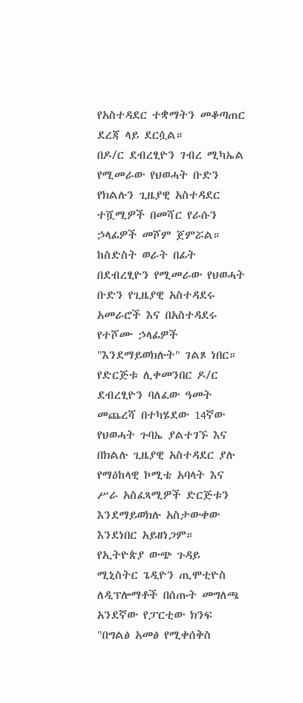የአስተዳደር ተቋማትን መቆጣጠር ደረጃ ላይ ደርሷል።
በዶ/ር ደብረፂዮን ገብረ ሚካኤል የሚመራው የህወሓት ቡድን የክልሉን ጊዜያዊ አስተዳደር ተሿሚዎች በመሻር የራሱን ኃላፊዎች መሾም ጀምሯል።
ከስድስት ወራት በፊት በደብረፂዮን የሚመራው የህወሓት ቡድን የጊዜያዊ አስተዳደሩ አመራሮች እና በአስተዳደሩ የተሾሙ ኃላፊዎች "እንደማይወክሉት" ገልጾ ነበር።
የድርጅቱ ሊቀመንበር ዶ/ር ደብረፂዮን ባለፈው ዓመት መጨረሻ በተካሄደው 14ኛው የህወሓት ጉባኤ ያልተገኙ እና በክልሉ ጊዜያዊ አስተዳደር ያሉ የማዕከላዊ ኮሚቴ አባላት እና ሥራ አስፈጻሚዎች ድርጅቱን እንደማይወክሉ አስታውቀው እንደነበር አይዘነጋም።
የኢትዮጵያ ውጭ ጉዳይ ሚኒስትር ጌዲዮን ጢሞቲዮስ ለዲፕሎማቶች በሰጡት መግለጫ አንደኛው የፓርቲው ክንፍ "በግልፅ አመፅ የሚቀሰቅስ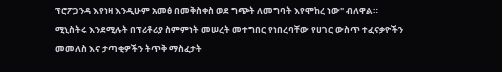ፕሮፖጋንዳ እየነዛ እንዲሁም አመፅ በመቅስቀስ ወደ ግጭት ለመግባት እየሞከረ ነው" ብለዋል።
ሚኒስትሩ እንደሚሉት በፕሪቶሪያ ስምምነት መሠረት መተግበር የነበረባቸው የሀገር ውስጥ ተፈናቃዮችን መመለስ እና ታጣቂዎችን ትጥቅ ማስፈታት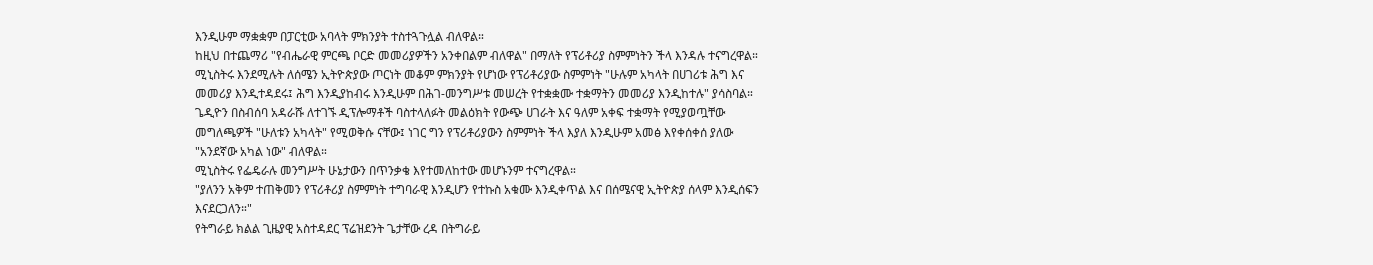እንዲሁም ማቋቋም በፓርቲው አባላት ምክንያት ተስተጓጉሏል ብለዋል።
ከዚህ በተጨማሪ "የብሔራዊ ምርጫ ቦርድ መመሪያዎችን አንቀበልም ብለዋል" በማለት የፕሪቶሪያ ስምምነትን ችላ እንዳሉ ተናግረዋል።
ሚኒስትሩ እንደሚሉት ለሰሜን ኢትዮጵያው ጦርነት መቆም ምክንያት የሆነው የፕሪቶሪያው ስምምነት "ሁሉም አካላት በሀገሪቱ ሕግ እና መመሪያ እንዲተዳደሩ፤ ሕግ እንዲያከብሩ እንዲሁም በሕገ-መንግሥቱ መሠረት የተቋቋሙ ተቋማትን መመሪያ እንዲከተሉ" ያሳስባል።
ጌዲዮን በስብሰባ አዳራሹ ለተገኙ ዲፕሎማቶች ባስተላለፉት መልዕክት የውጭ ሀገራት እና ዓለም አቀፍ ተቋማት የሚያወጧቸው መግለጫዎች "ሁለቱን አካላት" የሚወቅሱ ናቸው፤ ነገር ግን የፕሪቶሪያውን ስምምነት ችላ እያለ እንዲሁም አመፅ እየቀሰቀሰ ያለው "አንደኛው አካል ነው" ብለዋል።
ሚኒስትሩ የፌዴራሉ መንግሥት ሁኔታውን በጥንቃቄ እየተመለከተው መሆኑንም ተናግረዋል።
"ያለንን አቅም ተጠቅመን የፕሪቶሪያ ስምምነት ተግባራዊ እንዲሆን የተኩስ አቁሙ እንዲቀጥል እና በሰሜናዊ ኢትዮጵያ ሰላም እንዲሰፍን እናደርጋለን።"
የትግራይ ክልል ጊዜያዊ አስተዳደር ፕሬዝደንት ጌታቸው ረዳ በትግራይ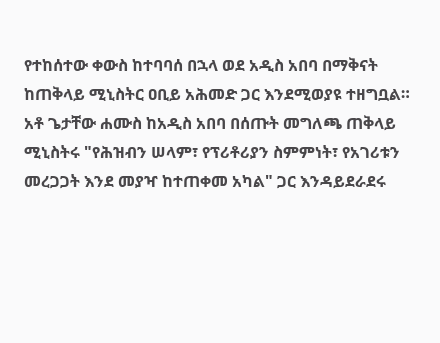የተከሰተው ቀውስ ከተባባሰ በኋላ ወደ አዲስ አበባ በማቅናት ከጠቅላይ ሚኒስትር ዐቢይ አሕመድ ጋር እንደሚወያዩ ተዘግቧል።
አቶ ጌታቸው ሐሙስ ከአዲስ አበባ በሰጡት መግለጫ ጠቅላይ ሚኒስትሩ "የሕዝብን ሠላም፣ የፕሪቶሪያን ስምምነት፣ የአገሪቱን መረጋጋት እንደ መያዣ ከተጠቀመ አካል" ጋር እንዳይደራደሩ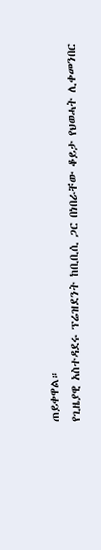ጠይቀዋል።
የጊዜያዊ አስተዳደሩ ፕሬዝደንት ከቢቢሲ ጋር በነበራቸው ቆይታ የህወሓት ሊቀመንበር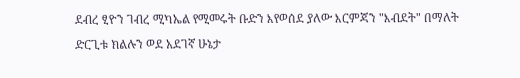ደብረ ፂዮን ገብረ ሚካኤል የሚመሩት ቡድን እየወሰደ ያለው እርምጃን "እብደት" በማለት ድርጊቱ ክልሉን ወደ አደገኛ ሁኔታ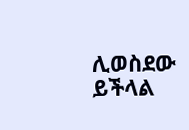ሊወስደው ይችላል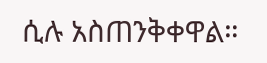ሲሉ አስጠንቅቀዋል።